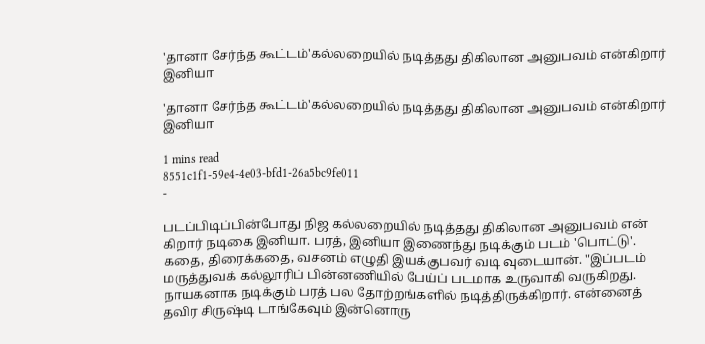'தானா சேர்ந்த கூட்டம்'கல்லறையில் நடித்தது திகிலான அனுபவம் என்கிறார் இனியா

'தானா சேர்ந்த கூட்டம்'கல்லறையில் நடித்தது திகிலான அனுபவம் என்கிறார் இனியா

1 mins read
8551c1f1-59e4-4e03-bfd1-26a5bc9fe011
-

படப்பிடிப்பின்போது நிஜ கல்லறையில் நடித்தது திகிலான அனுபவம் என் கிறார் நடிகை இனியா. பரத், இனியா இணைந்து நடிக்கும் படம் 'பொட்டு'. கதை, திரைக்கதை, வசனம் எழுதி இயக்குபவர் வடி வுடையான். "இப்படம் மருத்துவக் கல்லூரிப் பின்னணியில் பேய்ப் படமாக உருவாகி வருகிறது. நாயகனாக நடிக்கும் பரத் பல தோற்றங்களில் நடித்திருக்கிறார். என்னைத் தவிர சிருஷ்டி டாங்கேவும் இன்னொரு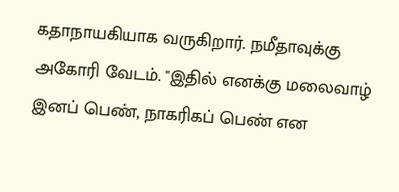கதாநாயகியாக வருகிறார். நமீதாவுக்கு அகோரி வேடம். "இதில் எனக்கு மலைவாழ் இனப் பெண், நாகரிகப் பெண் என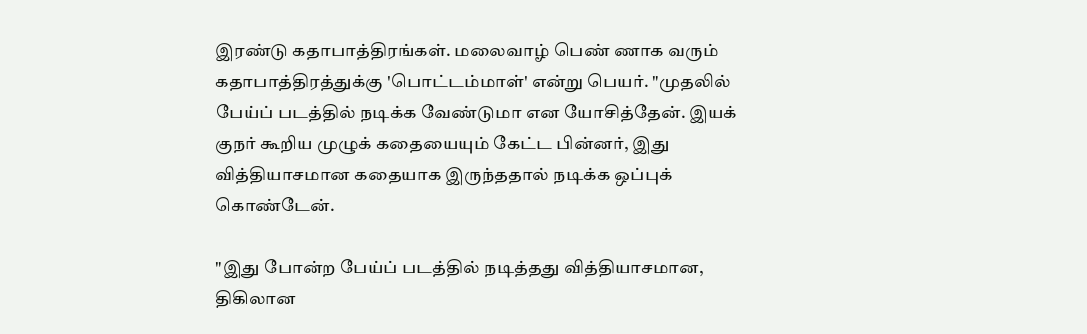இரண்டு கதாபாத்திரங்கள். மலைவாழ் பெண் ணாக வரும் கதாபாத்திரத்துக்கு 'பொட்டம்மாள்' என்று பெயர். "முதலில் பேய்ப் படத்தில் நடிக்க வேண்டுமா என யோசித்தேன். இயக் குநர் கூறிய முழுக் கதையையும் கேட்ட பின்னர், இது வித்தியாசமான கதையாக இருந்ததால் நடிக்க ஒப்புக் கொண்டேன்.

"இது போன்ற பேய்ப் படத்தில் நடித்தது வித்தியாசமான, திகிலான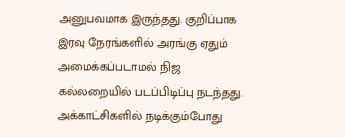அனுபவமாக இருந்தது. குறிப்பாக இரவு நேரங்களில் அரங்கு ஏதும் அமைக்கப்படாமல் நிஜ கல்லறையில் படப்பிடிப்பு நடந்தது. அக்காட்சிகளில் நடிக்கும்போது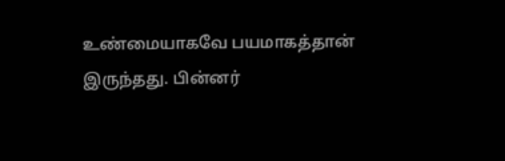உண்மையாகவே பயமாகத்தான் இருந்தது. பின்னர்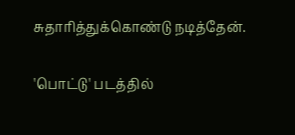சுதாரித்துக்கொண்டு நடித்தேன்.

'பொட்டு' படத்தில்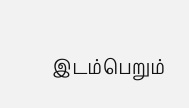இடம்பெறும்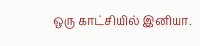ஒரு காட்சியில் இனியா.